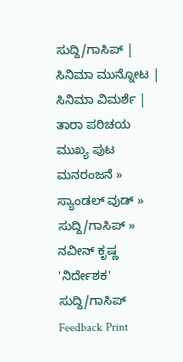ಸುದ್ದಿ/ಗಾಸಿಪ್ | ಸಿನಿಮಾ ಮುನ್ನೋಟ | ಸಿನಿಮಾ ವಿಮರ್ಶೆ | ತಾರಾ ಪರಿಚಯ
ಮುಖ್ಯ ಪುಟ ಮನರಂಜನೆ » ಸ್ಯಾಂಡಲ್ ವುಡ್ » ಸುದ್ದಿ/ಗಾಸಿಪ್ » ನವೀನ್ ಕೃಷ್ಣ 'ನಿರ್ದೇಶಕ'
ಸುದ್ದಿ/ಗಾಸಿಪ್
Feedback Print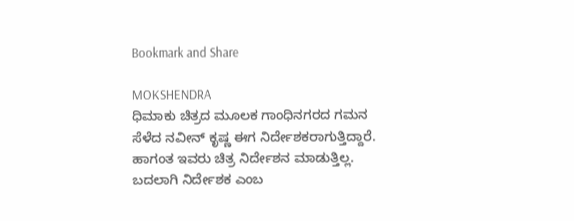Bookmark and Share

MOKSHENDRA
ಧಿಮಾಕು ಚಿತ್ರದ ಮೂಲಕ ಗಾಂಧಿನಗರದ ಗಮನ ಸೆಳೆದ ನವೀನ್ ಕೃಷ್ಣ ಈಗ ನಿರ್ದೇಶಕರಾಗುತ್ತಿದ್ದಾರೆ. ಹಾಗಂತ ಇವರು ಚಿತ್ರ ನಿರ್ದೇಶನ ಮಾಡುತ್ತಿಲ್ಲ. ಬದಲಾಗಿ ನಿರ್ದೇಶಕ ಎಂಬ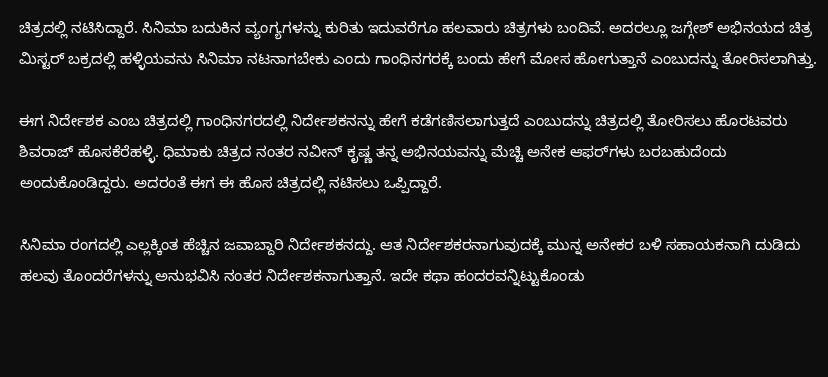ಚಿತ್ರದಲ್ಲಿ ನಟಿಸಿದ್ದಾರೆ. ಸಿನಿಮಾ ಬದುಕಿನ ವ್ಯಂಗ್ಯಗಳನ್ನು ಕುರಿತು ಇದುವರೆಗೂ ಹಲವಾರು ಚಿತ್ರಗಳು ಬಂದಿವೆ. ಅದರಲ್ಲೂ ಜಗ್ಗೇಶ್ ಅಭಿನಯದ ಚಿತ್ರ ಮಿಸ್ಟರ್ ಬಕ್ರದಲ್ಲಿ ಹಳ್ಳಿಯವನು ಸಿನಿಮಾ ನಟನಾಗಬೇಕು ಎಂದು ಗಾಂಧಿನಗರಕ್ಕೆ ಬಂದು ಹೇಗೆ ಮೋಸ ಹೋಗುತ್ತಾನೆ ಎಂಬುದನ್ನು ತೋರಿಸಲಾಗಿತ್ತು.

ಈಗ ನಿರ್ದೇಶಕ ಎಂಬ ಚಿತ್ರದಲ್ಲಿ ಗಾಂಧಿನಗರದಲ್ಲಿ ನಿರ್ದೇಶಕನನ್ನು ಹೇಗೆ ಕಡೆಗಣಿಸಲಾಗುತ್ತದೆ ಎಂಬುದನ್ನು ಚಿತ್ರದಲ್ಲಿ ತೋರಿಸಲು ಹೊರಟವರು ಶಿವರಾಜ್ ಹೊಸಕೆರೆಹಳ್ಳಿ. ಧಿಮಾಕು ಚಿತ್ರದ ನಂತರ ನವೀನ್ ಕೃಷ್ಣ ತನ್ನ ಅಭಿನಯವನ್ನು ಮೆಚ್ಚಿ ಅನೇಕ ಆಫರ್‌ಗಳು ಬರಬಹುದೆಂದು ಅಂದುಕೊಂಡಿದ್ದರು. ಅದರಂತೆ ಈಗ ಈ ಹೊಸ ಚಿತ್ರದಲ್ಲಿ ನಟಿಸಲು ಒಪ್ಪಿದ್ದಾರೆ.

ಸಿನಿಮಾ ರಂಗದಲ್ಲಿ ಎಲ್ಲಕ್ಕಿಂತ ಹೆಚ್ಚಿನ ಜವಾಬ್ದಾರಿ ನಿರ್ದೇಶಕನದ್ದು. ಆತ ನಿರ್ದೇಶಕರನಾಗುವುದಕ್ಕೆ ಮುನ್ನ ಅನೇಕರ ಬಳಿ ಸಹಾಯಕನಾಗಿ ದುಡಿದು ಹಲವು ತೊಂದರೆಗಳನ್ನು ಅನುಭವಿಸಿ ನಂತರ ನಿರ್ದೇಶಕನಾಗುತ್ತಾನೆ. ಇದೇ ಕಥಾ ಹಂದರವನ್ನಿಟ್ಟುಕೊಂಡು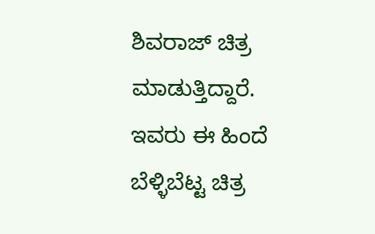ಶಿವರಾಜ್ ಚಿತ್ರ ಮಾಡುತ್ತಿದ್ದಾರೆ. ಇವರು ಈ ಹಿಂದೆ ಬೆಳ್ಳಿಬೆಟ್ಟ ಚಿತ್ರ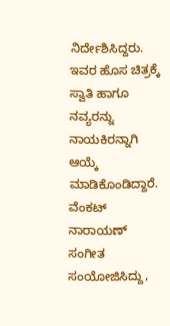ನಿರ್ದೇಶಿಸಿದ್ದರು. ಇವರ ಹೊಸ ಚಿತ್ರಕ್ಕೆ ಸ್ವಾತಿ ಹಾಗೂ ನವ್ಯರನ್ನು ನಾಯಕಿರನ್ನಾಗಿ ಆಯ್ಕೆ ಮಾಡಿಕೊಂಡಿದ್ದಾರೆ. ವೆಂಕಟ್ ನಾರಾಯಣ್ ಸಂಗೀತ ಸಂಯೋಜಿಸಿದ್ದು,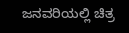ಜನವರಿಯಲ್ಲಿ ಚಿತ್ರ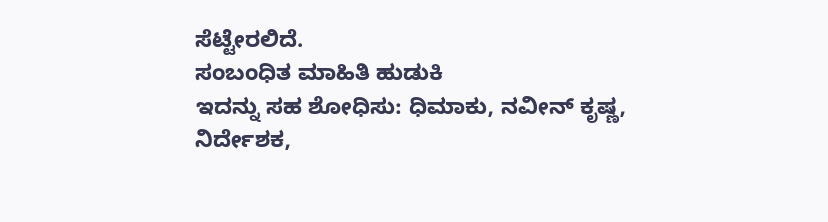ಸೆಟ್ಟೇರಲಿದೆ.
ಸಂಬಂಧಿತ ಮಾಹಿತಿ ಹುಡುಕಿ
ಇದನ್ನು ಸಹ ಶೋಧಿಸು: ಧಿಮಾಕು, ನವೀನ್ ಕೃಷ್ಣ, ನಿರ್ದೇಶಕ,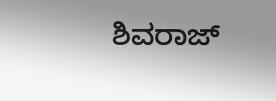ಶಿವರಾಜ್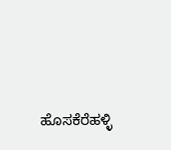ಹೊಸಕೆರೆಹಳ್ಳಿ